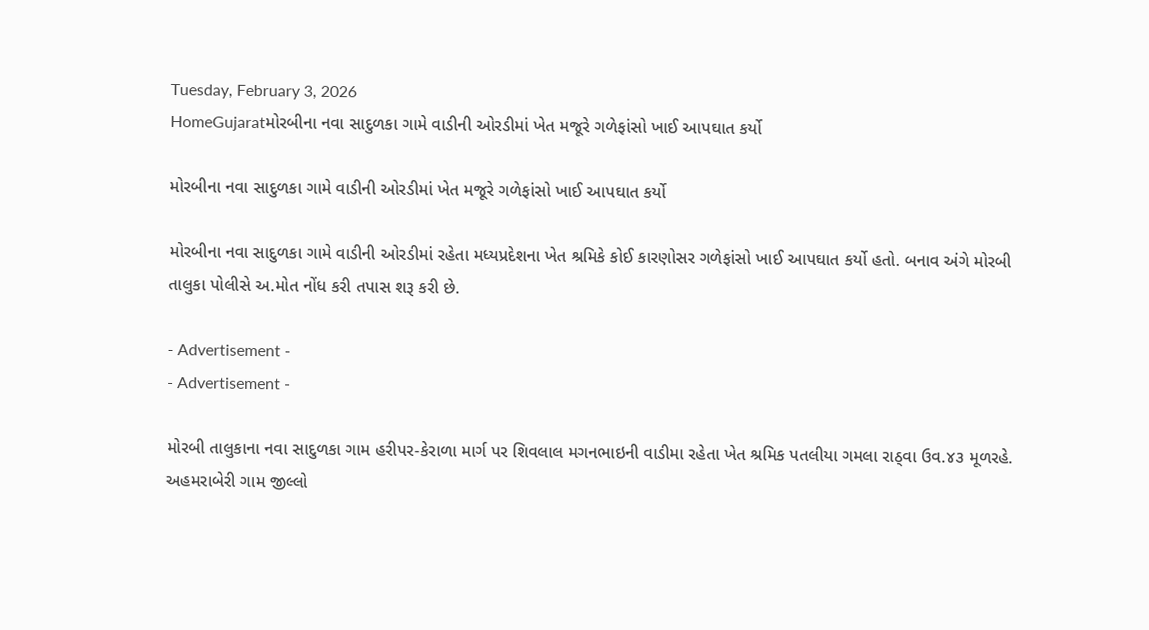Tuesday, February 3, 2026
HomeGujaratમોરબીના નવા સાદુળકા ગામે વાડીની ઓરડીમાં ખેત મજૂરે ગળેફાંસો ખાઈ આપઘાત કર્યો

મોરબીના નવા સાદુળકા ગામે વાડીની ઓરડીમાં ખેત મજૂરે ગળેફાંસો ખાઈ આપઘાત કર્યો

મોરબીના નવા સાદુળકા ગામે વાડીની ઓરડીમાં રહેતા મધ્યપ્રદેશના ખેત શ્રમિકે કોઈ કારણોસર ગળેફાંસો ખાઈ આપઘાત કર્યો હતો. બનાવ અંગે મોરબી તાલુકા પોલીસે અ.મોત નોંધ કરી તપાસ શરૂ કરી છે.

- Advertisement -
- Advertisement -

મોરબી તાલુકાના નવા સાદુળકા ગામ હરીપર-કેરાળા માર્ગ પર શિવલાલ મગનભાઇની વાડીમા રહેતા ખેત શ્રમિક પતલીયા ગમલા રાઠ્વા ઉવ.૪૩ મૂળરહે. અહમરાબેરી ગામ જીલ્લો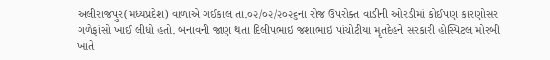અલીરાજપુર(મધ્યપ્રદેશ) વાળાએ ગઈકાલ તા.૦૨/૦૨/૨૦૨૬ના રોજ ઉપરોક્ત વાડીની ઓરડીમાં કોઈપણ કારણોસર ગળેફાંસો ખાઈ લીધો હતો. બનાવની જાણ થતા દિલીપભાઇ જશાભાઇ પાંચોટીયા મૃતદેહને સરકારી હોસ્પિટલ મોરબી ખાતે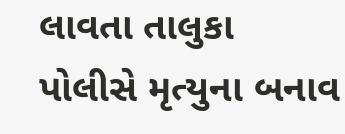લાવતા તાલુકા પોલીસે મૃત્યુના બનાવ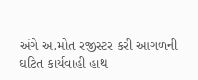અંગે અ.મોત રજીસ્ટર કરી આગળની ઘટિત કાર્યવાહી હાથ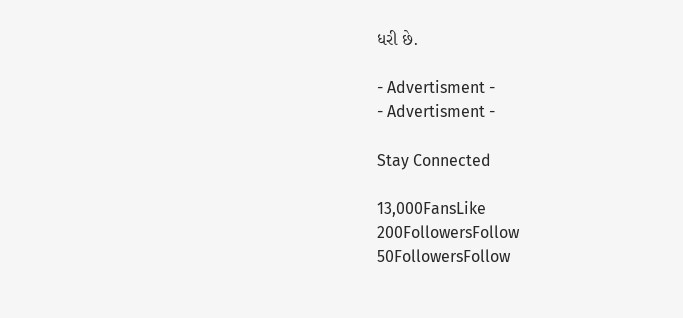ધરી છે.

- Advertisment -
- Advertisment -

Stay Connected

13,000FansLike
200FollowersFollow
50FollowersFollow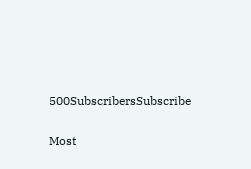500SubscribersSubscribe

Most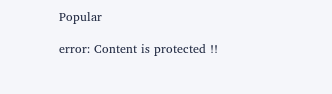Popular

error: Content is protected !!